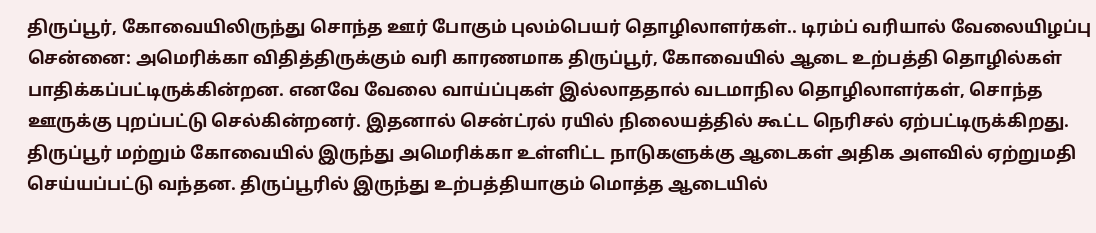திருப்பூர், கோவையிலிருந்து சொந்த ஊர் போகும் புலம்பெயர் தொழிலாளர்கள்.. டிரம்ப் வரியால் வேலையிழப்பு
சென்னை: அமெரிக்கா விதித்திருக்கும் வரி காரணமாக திருப்பூர், கோவையில் ஆடை உற்பத்தி தொழில்கள் பாதிக்கப்பட்டிருக்கின்றன. எனவே வேலை வாய்ப்புகள் இல்லாததால் வடமாநில தொழிலாளர்கள், சொந்த ஊருக்கு புறப்பட்டு செல்கின்றனர். இதனால் சென்ட்ரல் ரயில் நிலையத்தில் கூட்ட நெரிசல் ஏற்பட்டிருக்கிறது.
திருப்பூர் மற்றும் கோவையில் இருந்து அமெரிக்கா உள்ளிட்ட நாடுகளுக்கு ஆடைகள் அதிக அளவில் ஏற்றுமதி செய்யப்பட்டு வந்தன. திருப்பூரில் இருந்து உற்பத்தியாகும் மொத்த ஆடையில்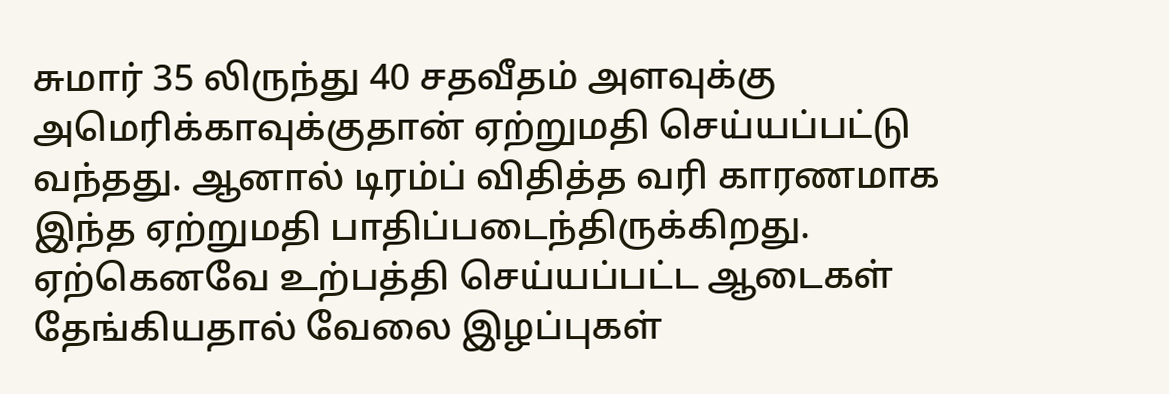சுமார் 35 லிருந்து 40 சதவீதம் அளவுக்கு அமெரிக்காவுக்குதான் ஏற்றுமதி செய்யப்பட்டு வந்தது. ஆனால் டிரம்ப் விதித்த வரி காரணமாக இந்த ஏற்றுமதி பாதிப்படைந்திருக்கிறது. ஏற்கெனவே உற்பத்தி செய்யப்பட்ட ஆடைகள் தேங்கியதால் வேலை இழப்புகள்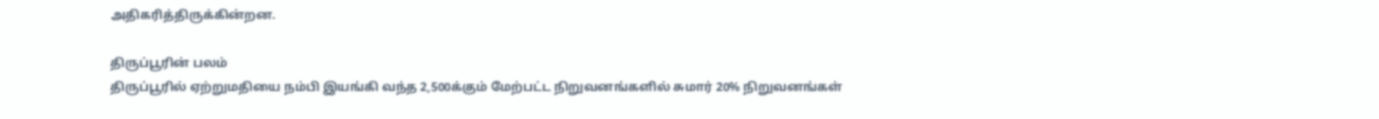அதிகரித்திருக்கின்றன.

திருப்பூரின் பலம்
திருப்பூரில் ஏற்றுமதியை நம்பி இயங்கி வந்த 2,500க்கும் மேற்பட்ட நிறுவனங்களில் சுமார் 20% நிறுவனங்கள்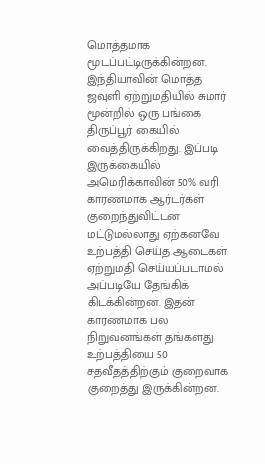மொத்தமாக மூடப்பட்டிருக்கின்றன. இந்தியாவின் மொத்த ஜவுளி ஏற்றுமதியில் சுமார் மூன்றில் ஒரு பங்கை திருப்பூர் கையில் வைத்திருக்கிறது. இப்படி இருக்கையில் அமெரிக்காவின் 50% வரி காரணமாக ஆர்டர்கள் குறைந்துவிட்டன மட்டுமல்லாது ஏற்கனவே உற்பத்தி செய்த ஆடைகள் ஏற்றுமதி செய்யப்படாமல் அப்படியே தேங்கிக் கிடக்கின்றன. இதன் காரணமாக பல நிறுவனங்கள் தங்களது உற்பத்தியை 50 சதவீதத்திற்கும் குறைவாக குறைத்து இருக்கின்றன.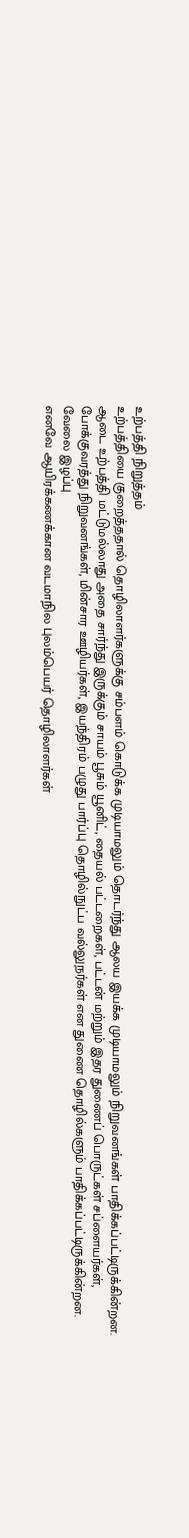உற்பத்தி நிறுத்தம்
உற்பத்தியை குறைத்ததால் தொழிலாளர்களுக்கு சம்பளம் கொடுக்க முடியாமலும் தொடர்ந்து ஆலய இயக்க முடியாமலும் நிறுவனங்கள் பாதிக்கப்பட்டிருக்கின்றன. ஆடை உற்பத்தி மட்டுமல்லாது அதை சார்ந்து இருக்கும் சாயம் பூசும் யூனிட், தையல் பட்டறைகள், பட்டன் மற்றும் இதர துணைப் பொருட்கள் சப்ளையர்கள், போக்குவரத்து நிறுவனங்கள், மின்சார ஊழியர்கள், இயந்திரம் பழுது பார்ப்பு தொழில்நுட்ப வல்லுநர்கள் என துணை தொழில்களும் பாதிக்கப்பட்டிருக்கின்றன.
வேலை இழப்பு
எனவே ஆயிரக்கணக்கான வடமாநில புலம்பெயர் தொழிலாளர்கள்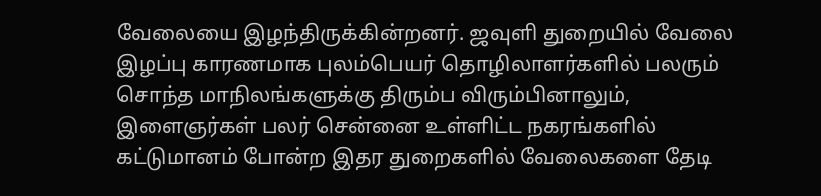வேலையை இழந்திருக்கின்றனர். ஜவுளி துறையில் வேலை இழப்பு காரணமாக புலம்பெயர் தொழிலாளர்களில் பலரும் சொந்த மாநிலங்களுக்கு திரும்ப விரும்பினாலும், இளைஞர்கள் பலர் சென்னை உள்ளிட்ட நகரங்களில் கட்டுமானம் போன்ற இதர துறைகளில் வேலைகளை தேடி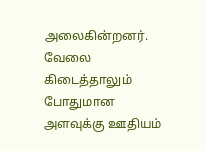அலைகின்றனர். வேலை கிடைத்தாலும் போதுமான அளவுக்கு ஊதியம்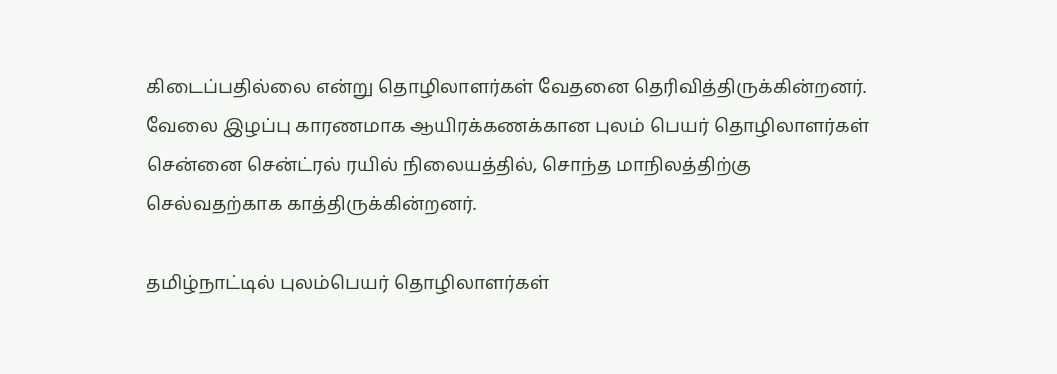கிடைப்பதில்லை என்று தொழிலாளர்கள் வேதனை தெரிவித்திருக்கின்றனர்.
வேலை இழப்பு காரணமாக ஆயிரக்கணக்கான புலம் பெயர் தொழிலாளர்கள் சென்னை சென்ட்ரல் ரயில் நிலையத்தில், சொந்த மாநிலத்திற்கு செல்வதற்காக காத்திருக்கின்றனர்.

தமிழ்நாட்டில் புலம்பெயர் தொழிலாளர்கள்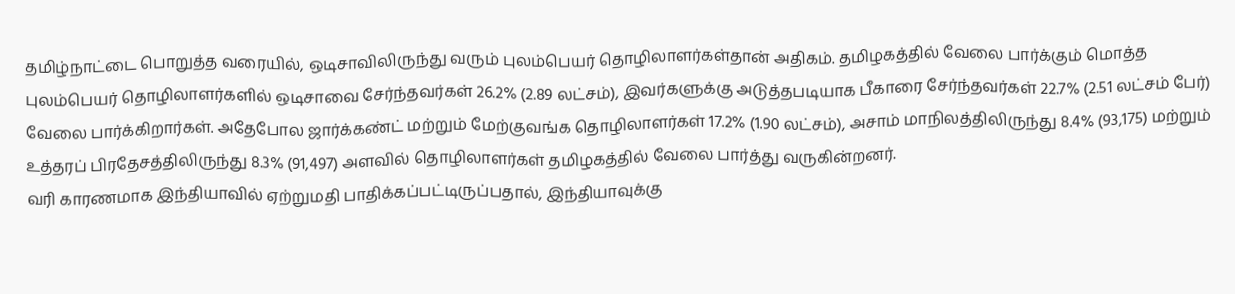தமிழ்நாட்டை பொறுத்த வரையில், ஒடிசாவிலிருந்து வரும் புலம்பெயர் தொழிலாளர்கள்தான் அதிகம். தமிழகத்தில் வேலை பார்க்கும் மொத்த புலம்பெயர் தொழிலாளர்களில் ஒடிசாவை சேர்ந்தவர்கள் 26.2% (2.89 லட்சம்), இவர்களுக்கு அடுத்தபடியாக பீகாரை சேர்ந்தவர்கள் 22.7% (2.51 லட்சம் பேர்) வேலை பார்க்கிறார்கள். அதேபோல ஜார்க்கண்ட் மற்றும் மேற்குவங்க தொழிலாளர்கள் 17.2% (1.90 லட்சம்), அசாம் மாநிலத்திலிருந்து 8.4% (93,175) மற்றும் உத்தரப் பிரதேசத்திலிருந்து 8.3% (91,497) அளவில் தொழிலாளர்கள் தமிழகத்தில் வேலை பார்த்து வருகின்றனர்.
வரி காரணமாக இந்தியாவில் ஏற்றுமதி பாதிக்கப்பட்டிருப்பதால், இந்தியாவுக்கு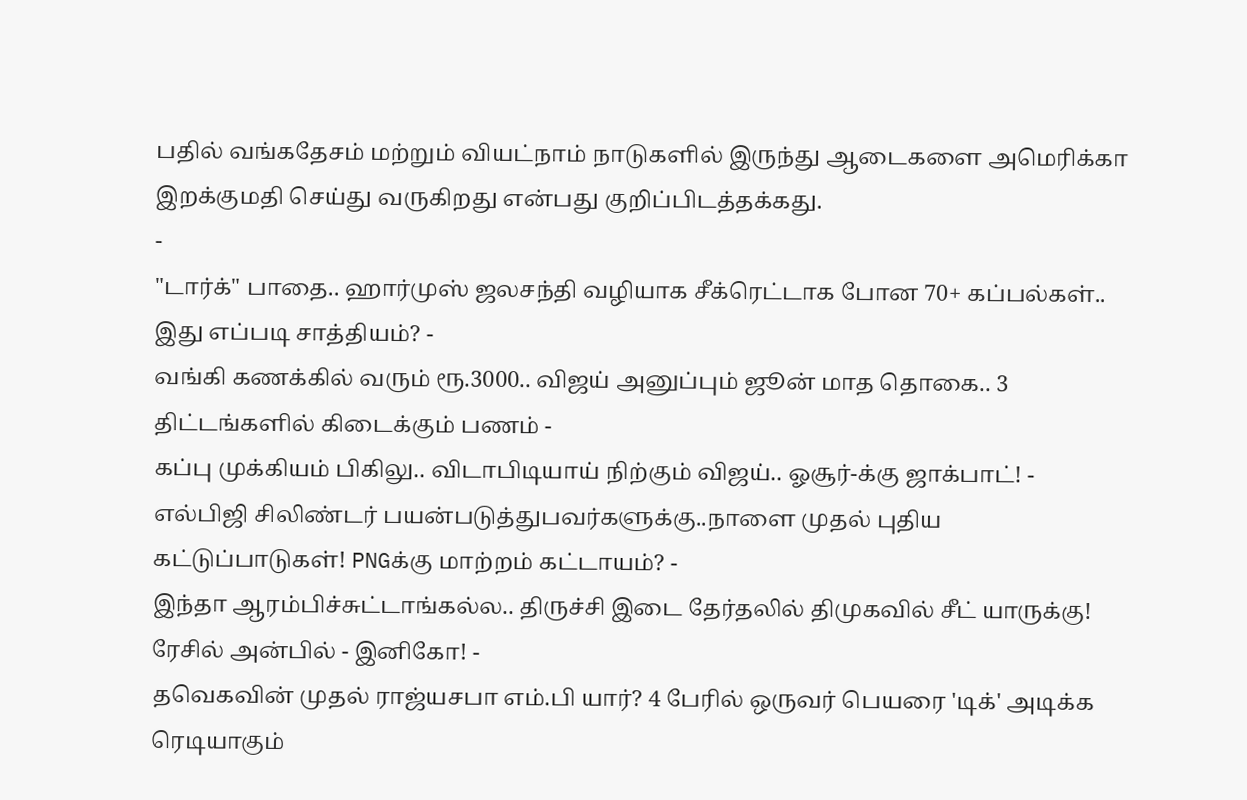பதில் வங்கதேசம் மற்றும் வியட்நாம் நாடுகளில் இருந்து ஆடைகளை அமெரிக்கா இறக்குமதி செய்து வருகிறது என்பது குறிப்பிடத்தக்கது.
-
"டார்க்" பாதை.. ஹார்முஸ் ஜலசந்தி வழியாக சீக்ரெட்டாக போன 70+ கப்பல்கள்.. இது எப்படி சாத்தியம்? -
வங்கி கணக்கில் வரும் ரூ.3000.. விஜய் அனுப்பும் ஜூன் மாத தொகை.. 3 திட்டங்களில் கிடைக்கும் பணம் -
கப்பு முக்கியம் பிகிலு.. விடாபிடியாய் நிற்கும் விஜய்.. ஓசூர்-க்கு ஜாக்பாட்! -
எல்பிஜி சிலிண்டர் பயன்படுத்துபவர்களுக்கு..நாளை முதல் புதிய கட்டுப்பாடுகள்! PNGக்கு மாற்றம் கட்டாயம்? -
இந்தா ஆரம்பிச்சுட்டாங்கல்ல.. திருச்சி இடை தேர்தலில் திமுகவில் சீட் யாருக்கு! ரேசில் அன்பில் - இனிகோ! -
தவெகவின் முதல் ராஜ்யசபா எம்.பி யார்? 4 பேரில் ஒருவர் பெயரை 'டிக்' அடிக்க ரெடியாகும்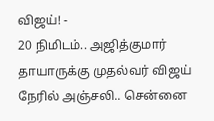விஜய்! -
20 நிமிடம்.. அஜித்குமார் தாயாருக்கு முதல்வர் விஜய் நேரில் அஞ்சலி.. சென்னை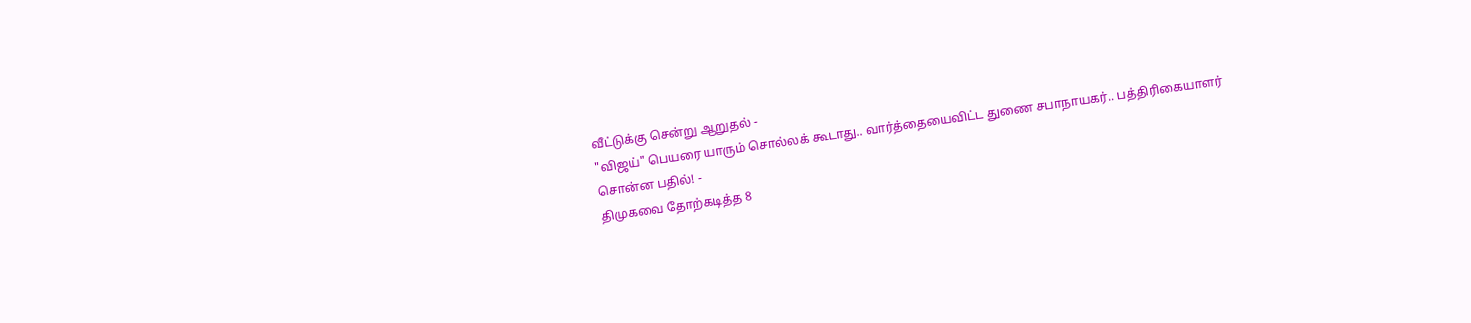வீட்டுக்கு சென்று ஆறுதல் -
"விஜய்" பெயரை யாரும் சொல்லக் கூடாது.. வார்த்தையைவிட்ட துணை சபாநாயகர்.. பத்திரிகையாளர் சொன்ன பதில்! -
திமுகவை தோற்கடித்த 8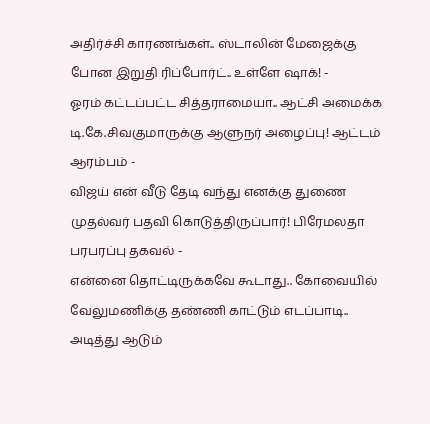அதிர்ச்சி காரணங்கள்.. ஸ்டாலின் மேஜைக்கு போன இறுதி ரிப்போர்ட்.. உள்ளே ஷாக்! -
ஓரம் கட்டப்பட்ட சித்தராமையா.. ஆட்சி அமைக்க டி.கே.சிவகுமாருக்கு ஆளுநர் அழைப்பு! ஆட்டம் ஆரம்பம் -
விஜய் என் வீடு தேடி வந்து எனக்கு துணை முதல்வர் பதவி கொடுத்திருப்பார்! பிரேமலதா பரபரப்பு தகவல் -
என்னை தொட்டிருக்கவே கூடாது.. கோவையில் வேலுமணிக்கு தண்ணி காட்டும் எடப்பாடி.. அடித்து ஆடும்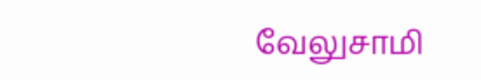வேலுசாமி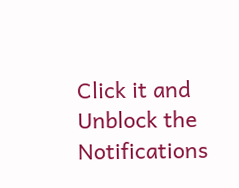Click it and Unblock the Notifications